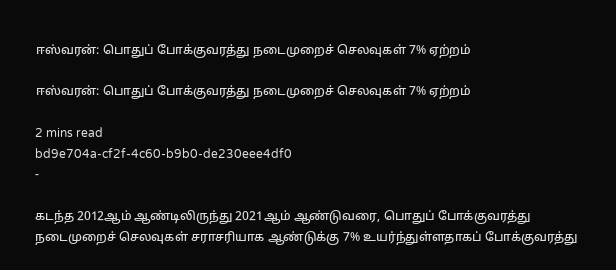ஈஸ்வரன்: பொதுப் போக்குவரத்து நடைமுறைச் செலவுகள் 7% ஏற்றம்

ஈஸ்வரன்: பொதுப் போக்குவரத்து நடைமுறைச் செலவுகள் 7% ஏற்றம்

2 mins read
bd9e704a-cf2f-4c60-b9b0-de230eee4df0
-

கடந்த 2012ஆம் ஆண்டிலிருந்து 2021ஆம் ஆண்டுவரை, பொதுப் போக்குவரத்து நடைமுறைச் செலவுகள் சராசரியாக ஆண்டுக்கு 7% உயர்ந்துள்ளதாகப் போக்குவரத்து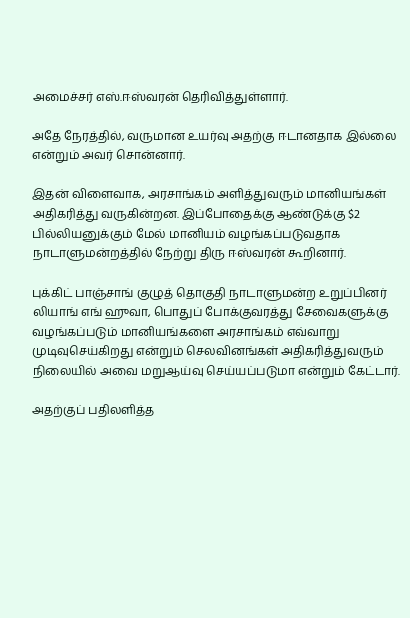அமைச்சர் எஸ்.ஈஸ்வரன் தெரிவித்துள்ளார்.

அதே நேரத்தில், வருமான உயர்வு அதற்கு ஈடானதாக இல்லை என்றும் அவர் சொன்னார்.

இதன் விளைவாக, அரசாங்கம் அளித்துவரும் மானியங்கள் அதிகரித்து வருகின்றன. இப்போதைக்கு ஆண்டுக்கு $2 பில்லியனுக்கும் மேல் மானியம் வழங்கப்படுவதாக நாடாளுமன்றத்தில் நேற்று திரு ஈஸ்வரன் கூறினார்.

புக்கிட் பாஞ்சாங் குழுத் தொகுதி நாடாளுமன்ற உறுப்பினர் லியாங் எங் ஹுவா, பொதுப் போக்குவரத்து சேவைகளுக்கு வழங்கப்படும் மானியங்களை அரசாங்கம் எவ்வாறு முடிவுசெய்கிறது என்றும் செலவினங்கள் அதிகரித்துவரும் நிலையில் அவை மறுஆய்வு செய்யப்படுமா என்றும் கேட்டார்.

அதற்குப் பதிலளித்த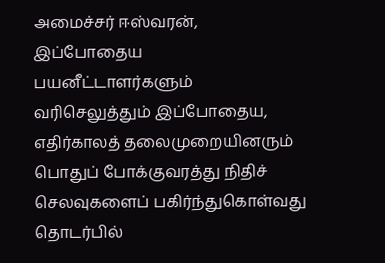அமைச்சர் ஈஸ்வரன், இப்போதைய பயனீட்டாளர்களும் வரிசெலுத்தும் இப்போதைய, எதிர்காலத் தலைமுறையினரும் பொதுப் போக்குவரத்து நிதிச் செலவுகளைப் பகிர்ந்துகொள்வது தொடர்பில்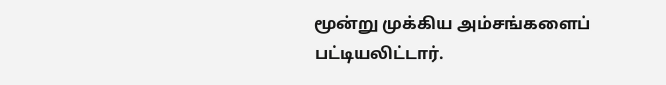மூன்று முக்கிய அம்சங்களைப் பட்டியலிட்டார்.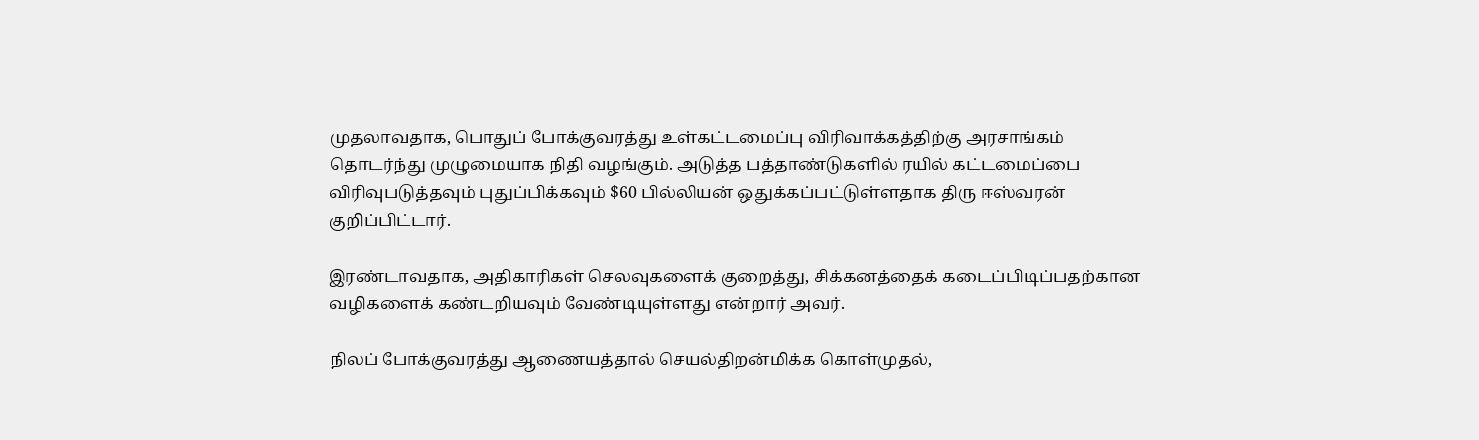முதலாவதாக, பொதுப் போக்குவரத்து உள்கட்டமைப்பு விரிவாக்கத்திற்கு அரசாங்கம் தொடர்ந்து முழுமையாக நிதி வழங்கும். அடுத்த பத்தாண்டுகளில் ரயில் கட்டமைப்பை விரிவுபடுத்தவும் புதுப்பிக்கவும் $60 பில்லியன் ஒதுக்கப்பட்டுள்ளதாக திரு ஈஸ்வரன் குறிப்பிட்டார்.

இரண்டாவதாக, அதிகாரிகள் செலவுகளைக் குறைத்து, சிக்கனத்தைக் கடைப்பிடிப்பதற்கான வழிகளைக் கண்டறியவும் வேண்டியுள்ளது என்றார் அவர்.

நிலப் போக்குவரத்து ஆணையத்தால் செயல்திறன்மிக்க கொள்முதல்,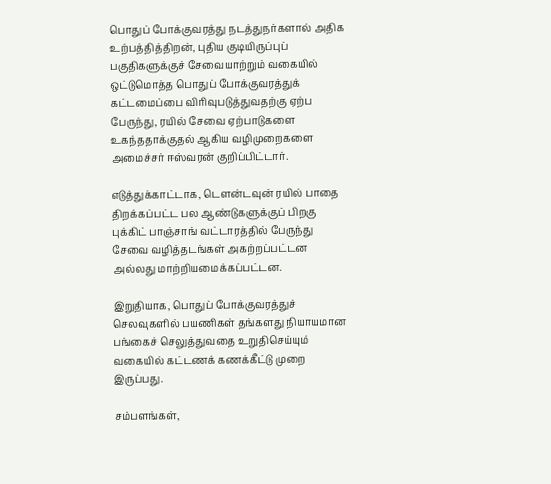பொதுப் போக்குவரத்து நடத்துநர்களால் அதிக உற்பத்தித்திறன், புதிய குடியிருப்புப் பகுதிகளுக்குச் சேவையாற்றும் வகையில் ஒட்டுமொத்த பொதுப் போக்குவரத்துக் கட்டமைப்பை விரிவுபடுத்துவதற்கு ஏற்ப பேருந்து, ரயில் சேவை ஏற்பாடுகளை உகந்ததாக்குதல் ஆகிய வழிமுறைகளை அமைச்சர் ஈஸ்வரன் குறிப்பிட்டார்.

எடுத்துக்காட்டாக, டௌன்டவுன் ரயில் பாதை திறக்கப்பட்ட பல ஆண்டுகளுக்குப் பிறகு புக்கிட் பாஞ்சாங் வட்டாரத்தில் பேருந்து சேவை வழித்தடங்கள் அகற்றப்பட்டன அல்லது மாற்றியமைக்கப்பட்டன.

இறுதியாக, பொதுப் போக்குவரத்துச் செலவுகளில் பயணிகள் தங்களது நியாயமான பங்கைச் செலுத்துவதை உறுதிசெய்யும் வகையில் கட்டணக் கணக்கீட்டு முறை இருப்பது.

சம்பளங்கள்,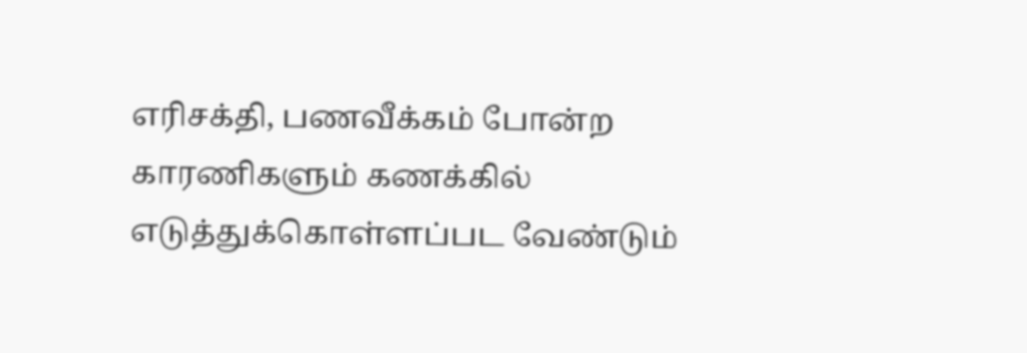எரிசக்தி, பணவீக்கம் போன்ற காரணிகளும் கணக்கில் எடுத்துக்கொள்ளப்பட வேண்டும்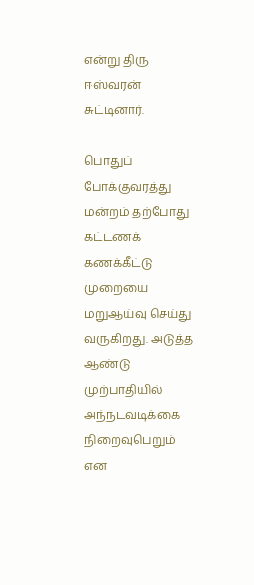என்று திரு ஈஸ்வரன் சுட்டினார்.

பொதுப் போக்குவரத்து மன்றம் தற்போது கட்டணக் கணக்கீட்டு முறையை மறுஆய்வு செய்து வருகிறது. அடுத்த ஆண்டு முற்பாதியில் அந்நடவடிக்கை நிறைவுபெறும் என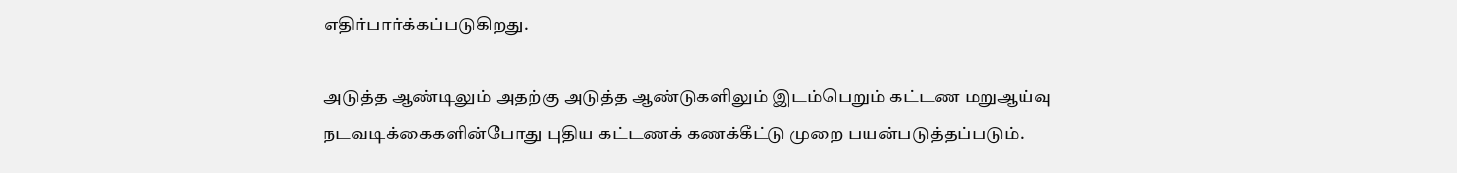எதிர்பார்க்கப்படுகிறது.

அடுத்த ஆண்டிலும் அதற்கு அடுத்த ஆண்டுகளிலும் இடம்பெறும் கட்டண மறுஆய்வு நடவடிக்கைகளின்போது புதிய கட்டணக் கணக்கீட்டு முறை பயன்படுத்தப்படும்.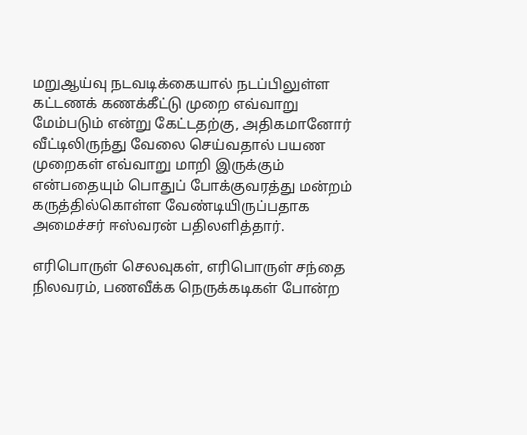மறுஆய்வு நடவடிக்கையால் நடப்பிலுள்ள கட்டணக் கணக்கீட்டு முறை எவ்வாறு மேம்படும் என்று கேட்டதற்கு, அதிகமானோர் வீட்டிலிருந்து வேலை செய்வதால் பயண முறைகள் எவ்வாறு மாறி இருக்கும் என்பதையும் பொதுப் போக்குவரத்து மன்றம் கருத்தில்கொள்ள வேண்டியிருப்பதாக அமைச்சர் ஈஸ்வரன் பதிலளித்தார்.

எரிபொருள் செலவுகள், எரிபொருள் சந்தை நிலவரம், பணவீக்க நெருக்கடிகள் போன்ற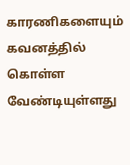காரணிகளையும் கவனத்தில் கொள்ள வேண்டியுள்ளது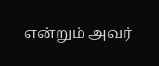என்றும் அவர்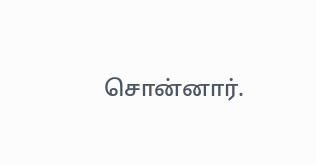சொன்னார்.